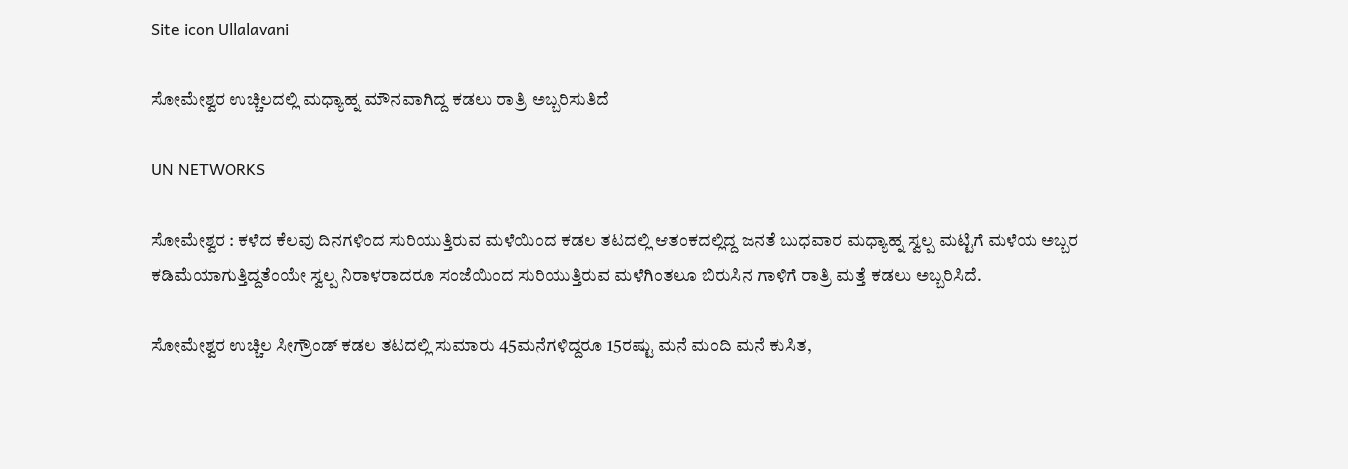Site icon Ullalavani

ಸೋಮೇಶ್ವರ ಉಚ್ಚಿಲದಲ್ಲಿ ಮಧ್ಯಾಹ್ನ ಮೌನವಾಗಿದ್ದ ಕಡಲು ರಾತ್ರಿ ಅಬ್ಬರಿಸುತಿದೆ

UN NETWORKS

ಸೋಮೇಶ್ವರ : ಕಳೆದ ಕೆಲವು ದಿನಗಳಿಂದ ಸುರಿಯುತ್ತಿರುವ ಮಳೆಯಿಂದ ಕಡಲ ತಟದಲ್ಲಿ ಆತಂಕದಲ್ಲಿದ್ದ ಜನತೆ ಬುಧವಾರ ಮಧ್ಯಾಹ್ನ ಸ್ವಲ್ಪ ಮಟ್ಟಿಗೆ ಮಳೆಯ ಅಬ್ಬರ ಕಡಿಮೆಯಾಗುತ್ತಿದ್ದತೆಂಯೇ ಸ್ವಲ್ಪ ನಿರಾಳರಾದರೂ ಸಂಜೆಯಿಂದ ಸುರಿಯುತ್ತಿರುವ ಮಳೆಗಿಂತಲೂ ಬಿರುಸಿನ ಗಾಳಿಗೆ ರಾತ್ರಿ ಮತ್ತೆ ಕಡಲು ಅಬ್ಬರಿಸಿದೆ.

ಸೋಮೇಶ್ವರ ಉಚ್ಚಿಲ ಸೀಗ್ರೌಂಡ್ ಕಡಲ ತಟದಲ್ಲಿ ಸುಮಾರು 45ಮನೆಗಳಿದ್ದರೂ 15ರಷ್ಟು ಮನೆ ಮಂದಿ ಮನೆ ಕುಸಿತ,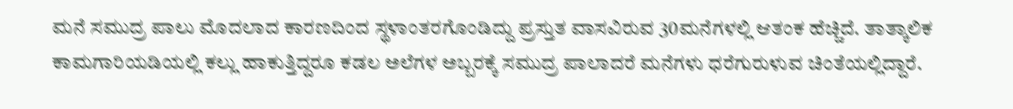ಮನೆ ಸಮುದ್ರ ಪಾಲು ಮೊದಲಾದ ಕಾರಣದಿಂದ ಸ್ಥಳಾಂತರಗೊಂಡಿದ್ದು ಪ್ರಸ್ತುತ ವಾಸವಿರುವ 30ಮನೆಗಳಲ್ಲಿ ಆತಂಕ ಹೆಚ್ಚಿದೆ. ತಾತ್ಕಾಲಿಕ ಕಾಮಗಾರಿಯಡಿಯಲ್ಲಿ ಕಲ್ಲು ಹಾಕುತ್ತಿದ್ದರೂ ಕಡಲ ಅಲೆಗಳ ಅಬ್ಬರಕ್ಕೆ ಸಮುದ್ರ ಪಾಲಾದರೆ ಮನೆಗಳು ಧರೆಗುರುಳುವ ಚಿಂತೆಯಲ್ಲಿದ್ದಾರೆ.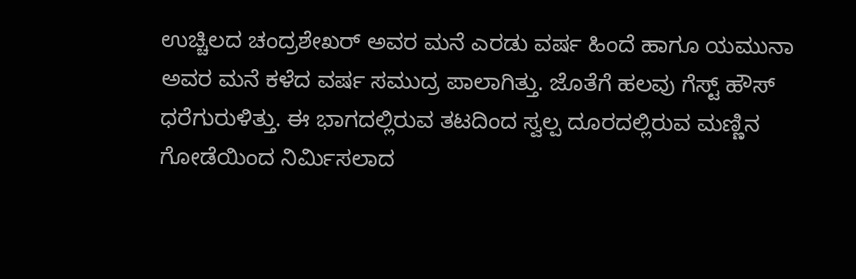ಉಚ್ಚಿಲದ ಚಂದ್ರಶೇಖರ್ ಅವರ ಮನೆ ಎರಡು ವರ್ಷ ಹಿಂದೆ ಹಾಗೂ ಯಮುನಾ ಅವರ ಮನೆ ಕಳೆದ ವರ್ಷ ಸಮುದ್ರ ಪಾಲಾಗಿತ್ತು. ಜೊತೆಗೆ ಹಲವು ಗೆಸ್ಟ್ ಹೌಸ್ ಧರೆಗುರುಳಿತ್ತು. ಈ ಭಾಗದಲ್ಲಿರುವ ತಟದಿಂದ ಸ್ವಲ್ಪ ದೂರದಲ್ಲಿರುವ ಮಣ್ಣಿನ ಗೋಡೆಯಿಂದ ನಿರ್ಮಿಸಲಾದ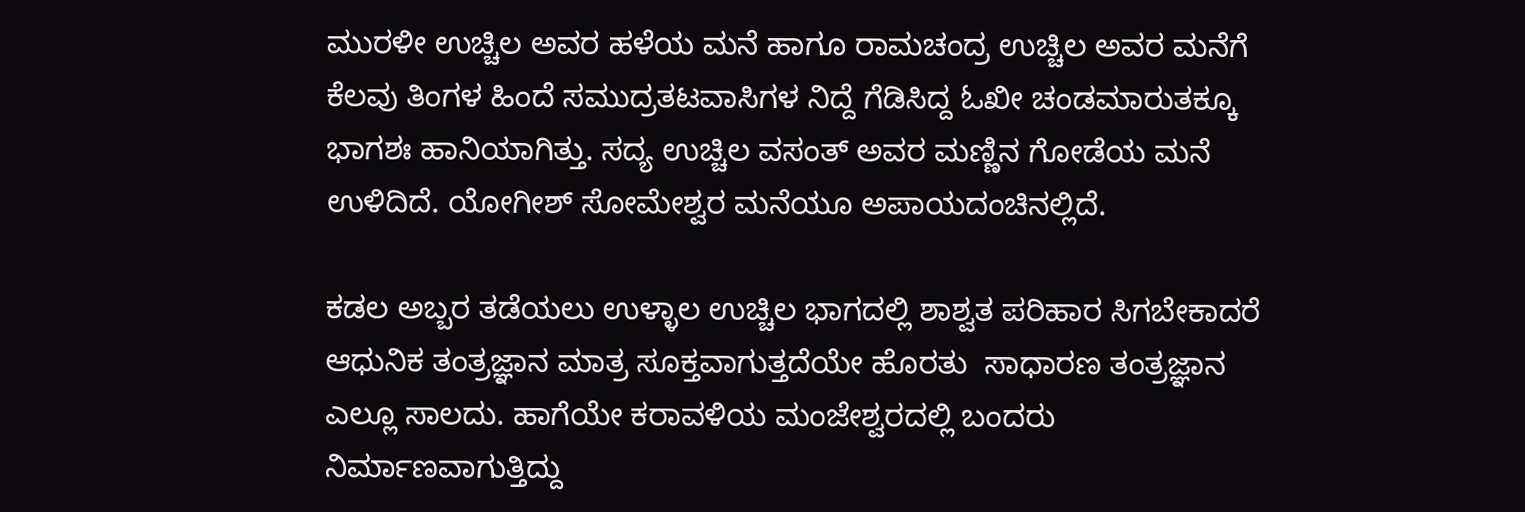ಮುರಳೀ ಉಚ್ಚಿಲ ಅವರ ಹಳೆಯ ಮನೆ ಹಾಗೂ ರಾಮಚಂದ್ರ ಉಚ್ಚಿಲ ಅವರ ಮನೆಗೆ ಕೆಲವು ತಿಂಗಳ ಹಿಂದೆ ಸಮುದ್ರತಟವಾಸಿಗಳ ನಿದ್ದೆ ಗೆಡಿಸಿದ್ದ ಓಖೀ ಚಂಡಮಾರುತಕ್ಕೂ ಭಾಗಶಃ ಹಾನಿಯಾಗಿತ್ತು. ಸದ್ಯ ಉಚ್ಚಿಲ ವಸಂತ್ ಅವರ ಮಣ್ಣಿನ ಗೋಡೆಯ ಮನೆ ಉಳಿದಿದೆ. ಯೋಗೀಶ್ ಸೋಮೇಶ್ವರ ಮನೆಯೂ ಅಪಾಯದಂಚಿನಲ್ಲಿದೆ.

ಕಡಲ ಅಬ್ಬರ ತಡೆಯಲು ಉಳ್ಳಾಲ ಉಚ್ಚಿಲ ಭಾಗದಲ್ಲಿ ಶಾಶ್ವತ ಪರಿಹಾರ ಸಿಗಬೇಕಾದರೆ ಆಧುನಿಕ ತಂತ್ರಜ್ಞಾನ ಮಾತ್ರ ಸೂಕ್ತವಾಗುತ್ತದೆಯೇ ಹೊರತು  ಸಾಧಾರಣ ತಂತ್ರಜ್ಞಾನ ಎಲ್ಲೂ ಸಾಲದು. ಹಾಗೆಯೇ ಕರಾವಳಿಯ ಮಂಜೇಶ್ವರದಲ್ಲಿ ಬಂದರು ನಿರ್ಮಾಣವಾಗುತ್ತಿದ್ದು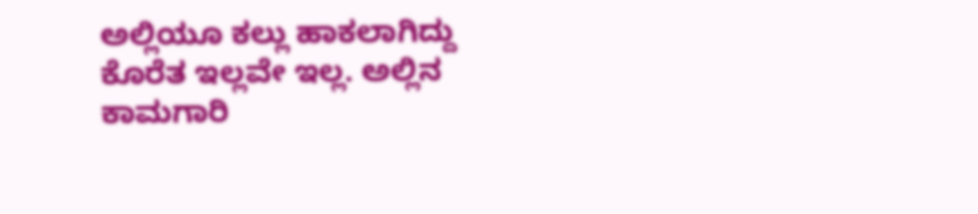ಅಲ್ಲಿಯೂ ಕಲ್ಲು ಹಾಕಲಾಗಿದ್ದು ಕೊರೆತ ಇಲ್ಲವೇ ಇಲ್ಲ. ಅಲ್ಲಿನ ಕಾಮಗಾರಿ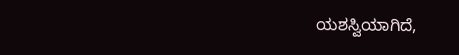ಯಶಸ್ವಿಯಾಗಿದೆ,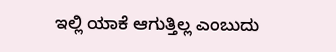ಇಲ್ಲಿ ಯಾಕೆ ಆಗುತ್ತಿಲ್ಲ ಎಂಬುದು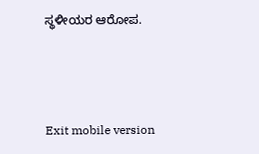ಸ್ಥಳೀಯರ ಆರೋಪ.



Exit mobile version